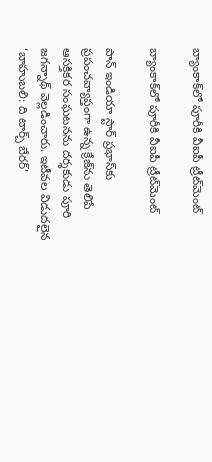బ్యాంకాక్‌లో పూరీకి వీఐపీ ట్రీట్‌మెంట్

బ్యాంకాక్‌లో పూరీకి వీఐపీ ట్రీట్‌మెంట్

పాన్ ఇండియా స్టార్ ప్రభాస్‌కు ప్రపంచవ్యాప్తంగా ఉన్న క్రేజ్‌ను తెలిపే ఆసక్తికర సంఘటనను దర్శకుడు పూరి జగన్నాథ్ వెల్లడించారు. ఇటీవల విడుదలైన ‘బాహుబలి: ది టార్చ్ బేరర్’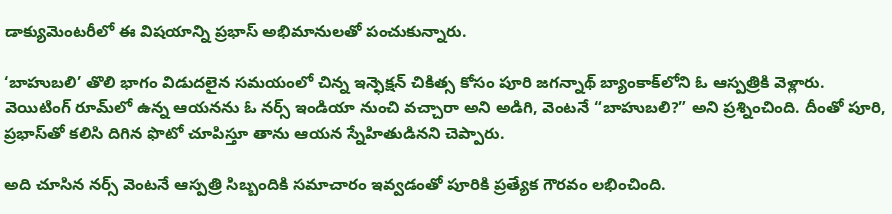డాక్యుమెంటరీలో ఈ విషయాన్ని ప్రభాస్ అభిమానులతో పంచుకున్నారు.

‘బాహుబలి’ తొలి భాగం విడుదలైన సమయంలో చిన్న ఇన్ఫెక్షన్ చికిత్స కోసం పూరి జగన్నాథ్ బ్యాంకాక్‌లోని ఓ ఆస్పత్రికి వెళ్లారు. వెయిటింగ్ రూమ్‌లో ఉన్న ఆయనను ఓ నర్స్ ఇండియా నుంచి వచ్చారా అని అడిగి, వెంటనే “బాహుబలి?” అని ప్రశ్నించింది. దీంతో పూరి, ప్రభాస్‌తో కలిసి దిగిన ఫొటో చూపిస్తూ తాను ఆయన స్నేహితుడినని చెప్పారు.

అది చూసిన నర్స్ వెంటనే ఆస్పత్రి సిబ్బందికి సమాచారం ఇవ్వడంతో పూరికి ప్రత్యేక గౌరవం లభించింది.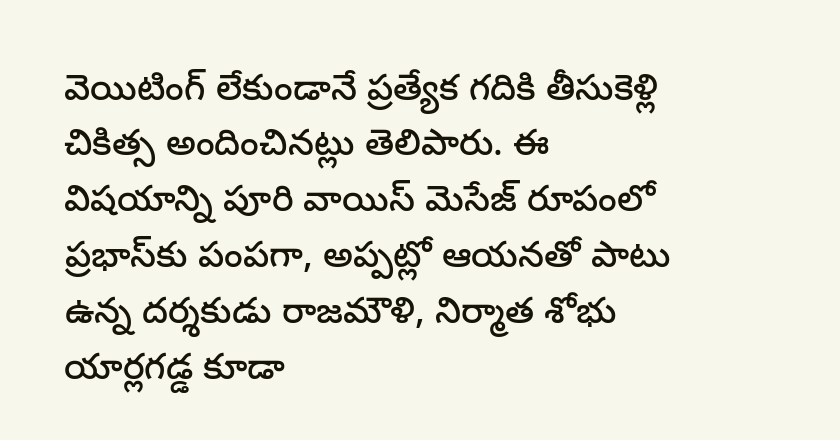వెయిటింగ్ లేకుండానే ప్రత్యేక గదికి తీసుకెళ్లి చికిత్స అందించినట్లు తెలిపారు. ఈ విషయాన్ని పూరి వాయిస్ మెసేజ్ రూపంలో ప్రభాస్‌కు పంపగా, అప్పట్లో ఆయనతో పాటు ఉన్న దర్శకుడు రాజమౌళి, నిర్మాత శోభు యార్లగడ్డ కూడా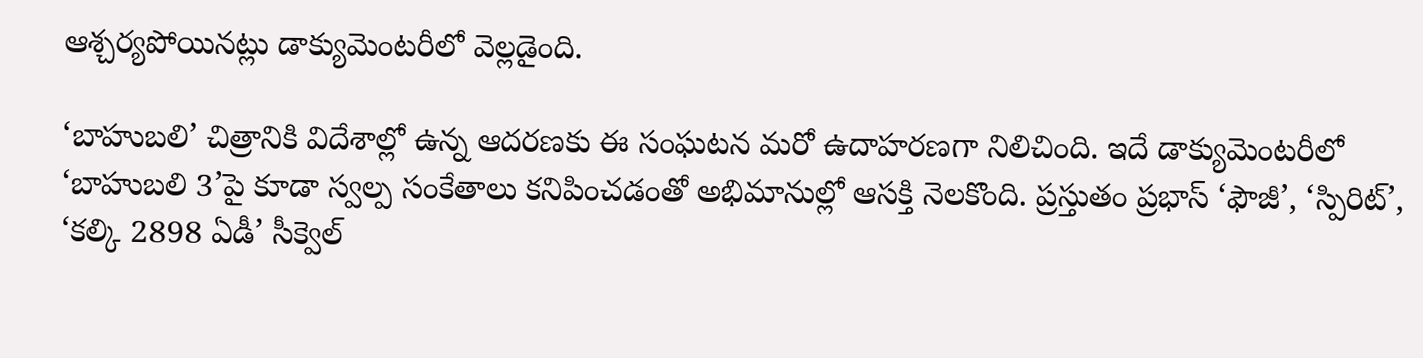ఆశ్చర్యపోయినట్లు డాక్యుమెంటరీలో వెల్లడైంది.

‘బాహుబలి’ చిత్రానికి విదేశాల్లో ఉన్న ఆదరణకు ఈ సంఘటన మరో ఉదాహరణగా నిలిచింది. ఇదే డాక్యుమెంటరీలో ‘బాహుబలి 3’పై కూడా స్వల్ప సంకేతాలు కనిపించడంతో అభిమానుల్లో ఆసక్తి నెలకొంది. ప్రస్తుతం ప్రభాస్ ‘ఫౌజీ’, ‘స్పిరిట్’, ‘కల్కి 2898 ఏడీ’ సీక్వెల్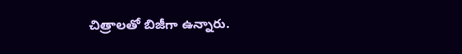చిత్రాలతో బిజీగా ఉన్నారు.